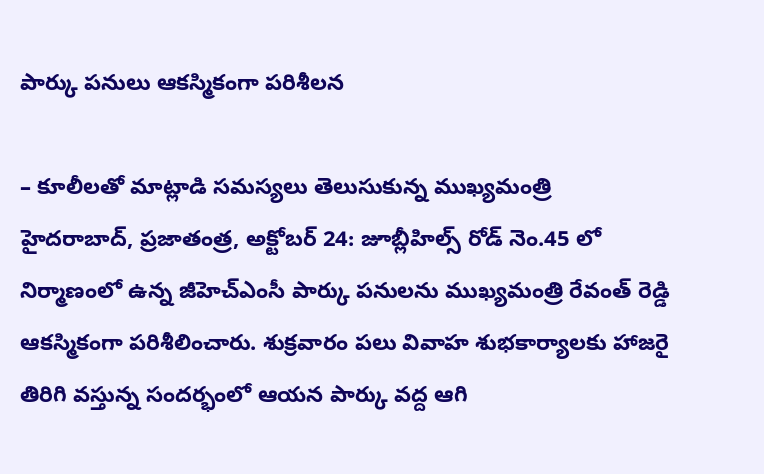పార్కు పనులు ఆకస్మికంగా పరిశీలన

– కూలీలతో మాట్లాడి సమస్యలు తెలుసుకున్న ముఖ్యమంత్రి హైదరాబాద్, ప్రజాతంత్ర, అక్టోబర్ 24: జూబ్లీహిల్స్ రోడ్ నెం.45 లో నిర్మాణంలో ఉన్న జీహెచ్ఎంసీ పార్కు పనులను ముఖ్యమంత్రి రేవంత్ రెడ్డి ఆకస్మికంగా పరిశీలించారు. శుక్రవారం పలు వివాహ శుభకార్యాలకు హాజరై తిరిగి వస్తున్న సందర్భంలో ఆయన పార్కు వద్ద ఆగి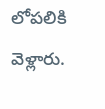లోపలికి వెళ్లారు.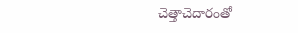చెత్తాచెదారంతో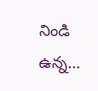నిండి ఉన్న…